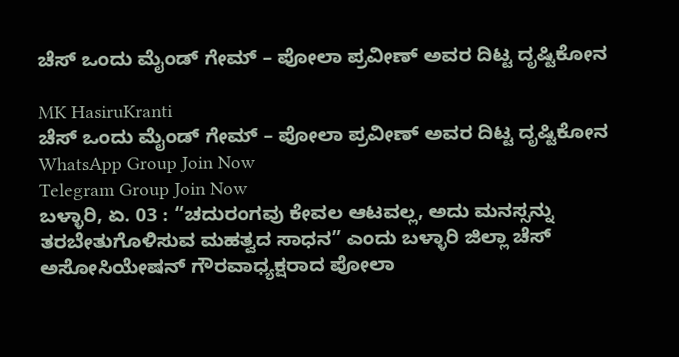ಚೆಸ್ ಒಂದು ಮೈಂಡ್ ಗೇಮ್ – ಪೋಲಾ ಪ್ರವೀಣ್ ಅವರ ದಿಟ್ಟ ದೃಷ್ಟಿಕೋನ

MK HasiruKranti
ಚೆಸ್ ಒಂದು ಮೈಂಡ್ ಗೇಮ್ – ಪೋಲಾ ಪ್ರವೀಣ್ ಅವರ ದಿಟ್ಟ ದೃಷ್ಟಿಕೋನ
WhatsApp Group Join Now
Telegram Group Join Now
ಬಳ್ಳಾರಿ, ಏ. 03 : “ಚದುರಂಗವು ಕೇವಲ ಆಟವಲ್ಲ, ಅದು ಮನಸ್ಸನ್ನು ತರಬೇತುಗೊಳಿಸುವ ಮಹತ್ವದ ಸಾಧನ” ಎಂದು ಬಳ್ಳಾರಿ ಜಿಲ್ಲಾ ಚೆಸ್ ಅಸೋಸಿಯೇಷನ್ ಗೌರವಾಧ್ಯಕ್ಷರಾದ ಪೋಲಾ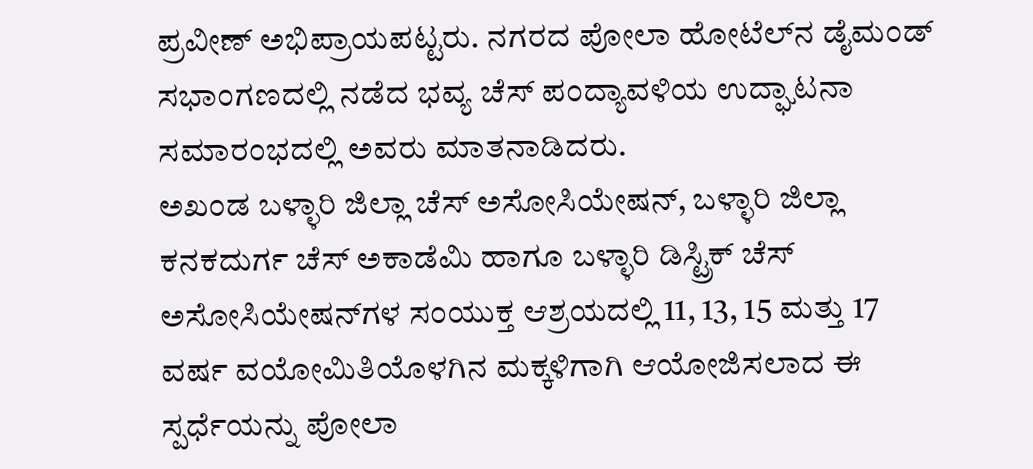ಪ್ರವೀಣ್ ಅಭಿಪ್ರಾಯಪಟ್ಟರು. ನಗರದ ಪೋಲಾ ಹೋಟೆಲ್‌ನ ಡೈಮಂಡ್ ಸಭಾಂಗಣದಲ್ಲಿ ನಡೆದ ಭವ್ಯ ಚೆಸ್ ಪಂದ್ಯಾವಳಿಯ ಉದ್ಘಾಟನಾ ಸಮಾರಂಭದಲ್ಲಿ ಅವರು ಮಾತನಾಡಿದರು.
ಅಖಂಡ ಬಳ್ಳಾರಿ ಜಿಲ್ಲಾ ಚೆಸ್ ಅಸೋಸಿಯೇಷನ್, ಬಳ್ಳಾರಿ ಜಿಲ್ಲಾ ಕನಕದುರ್ಗ ಚೆಸ್ ಅಕಾಡೆಮಿ ಹಾಗೂ ಬಳ್ಳಾರಿ ಡಿಸ್ಟ್ರಿಕ್ ಚೆಸ್ ಅಸೋಸಿಯೇಷನ್‌ಗಳ ಸಂಯುಕ್ತ ಆಶ್ರಯದಲ್ಲಿ 11, 13, 15 ಮತ್ತು 17 ವರ್ಷ ವಯೋಮಿತಿಯೊಳಗಿನ ಮಕ್ಕಳಿಗಾಗಿ ಆಯೋಜಿಸಲಾದ ಈ ಸ್ಪರ್ಧೆಯನ್ನು ಪೋಲಾ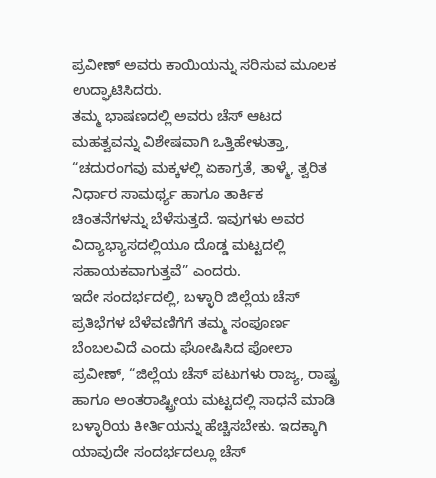ಪ್ರವೀಣ್ ಅವರು ಕಾಯಿಯನ್ನು ಸರಿಸುವ ಮೂಲಕ ಉದ್ಘಾಟಿಸಿದರು.
ತಮ್ಮ ಭಾಷಣದಲ್ಲಿ ಅವರು ಚೆಸ್ ಆಟದ ಮಹತ್ವವನ್ನು ವಿಶೇಷವಾಗಿ ಒತ್ತಿಹೇಳುತ್ತಾ, “ಚದುರಂಗವು ಮಕ್ಕಳಲ್ಲಿ ಏಕಾಗ್ರತೆ, ತಾಳ್ಮೆ, ತ್ವರಿತ ನಿರ್ಧಾರ ಸಾಮರ್ಥ್ಯ ಹಾಗೂ ತಾರ್ಕಿಕ ಚಿಂತನೆಗಳನ್ನು ಬೆಳೆಸುತ್ತದೆ. ಇವುಗಳು ಅವರ ವಿದ್ಯಾಭ್ಯಾಸದಲ್ಲಿಯೂ ದೊಡ್ಡ ಮಟ್ಟದಲ್ಲಿ ಸಹಾಯಕವಾಗುತ್ತವೆ” ಎಂದರು.
ಇದೇ ಸಂದರ್ಭದಲ್ಲಿ, ಬಳ್ಳಾರಿ ಜಿಲ್ಲೆಯ ಚೆಸ್ ಪ್ರತಿಭೆಗಳ ಬೆಳೆವಣಿಗೆಗೆ ತಮ್ಮ ಸಂಪೂರ್ಣ ಬೆಂಬಲವಿದೆ ಎಂದು ಘೋಷಿಸಿದ ಪೋಲಾ ಪ್ರವೀಣ್, “ಜಿಲ್ಲೆಯ ಚೆಸ್ ಪಟುಗಳು ರಾಜ್ಯ, ರಾಷ್ಟ್ರ ಹಾಗೂ ಅಂತರಾಷ್ಟ್ರೀಯ ಮಟ್ಟದಲ್ಲಿ ಸಾಧನೆ ಮಾಡಿ ಬಳ್ಳಾರಿಯ ಕೀರ್ತಿಯನ್ನು ಹೆಚ್ಚಿಸಬೇಕು. ಇದಕ್ಕಾಗಿ ಯಾವುದೇ ಸಂದರ್ಭದಲ್ಲೂ ಚೆಸ್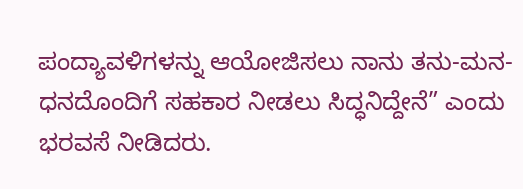ಪಂದ್ಯಾವಳಿಗಳನ್ನು ಆಯೋಜಿಸಲು ನಾನು ತನು-ಮನ-ಧನದೊಂದಿಗೆ ಸಹಕಾರ ನೀಡಲು ಸಿದ್ಧನಿದ್ದೇನೆ” ಎಂದು ಭರವಸೆ ನೀಡಿದರು.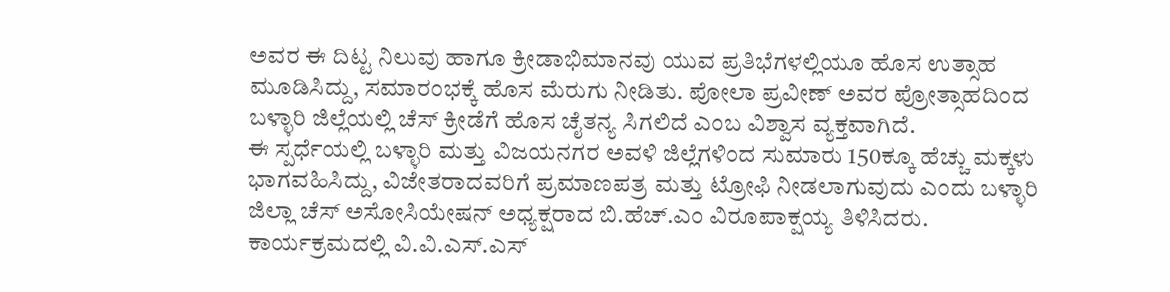ಅವರ ಈ ದಿಟ್ಟ ನಿಲುವು ಹಾಗೂ ಕ್ರೀಡಾಭಿಮಾನವು ಯುವ ಪ್ರತಿಭೆಗಳಲ್ಲಿಯೂ ಹೊಸ ಉತ್ಸಾಹ ಮೂಡಿಸಿದ್ದು, ಸಮಾರಂಭಕ್ಕೆ ಹೊಸ ಮೆರುಗು ನೀಡಿತು. ಪೋಲಾ ಪ್ರವೀಣ್ ಅವರ ಪ್ರೋತ್ಸಾಹದಿಂದ ಬಳ್ಳಾರಿ ಜಿಲ್ಲೆಯಲ್ಲಿ ಚೆಸ್ ಕ್ರೀಡೆಗೆ ಹೊಸ ಚೈತನ್ಯ ಸಿಗಲಿದೆ ಎಂಬ ವಿಶ್ವಾಸ ವ್ಯಕ್ತವಾಗಿದೆ.
ಈ ಸ್ಪರ್ಧೆಯಲ್ಲಿ ಬಳ್ಳಾರಿ ಮತ್ತು ವಿಜಯನಗರ ಅವಳಿ ಜಿಲ್ಲೆಗಳಿಂದ ಸುಮಾರು 150ಕ್ಕೂ ಹೆಚ್ಚು ಮಕ್ಕಳು ಭಾಗವಹಿಸಿದ್ದು, ವಿಜೇತರಾದವರಿಗೆ ಪ್ರಮಾಣಪತ್ರ ಮತ್ತು ಟ್ರೋಫಿ ನೀಡಲಾಗುವುದು ಎಂದು ಬಳ್ಳಾರಿ ಜಿಲ್ಲಾ ಚೆಸ್ ಅಸೋಸಿಯೇಷನ್ ಅಧ್ಯಕ್ಷರಾದ ಬಿ.ಹೆಚ್.ಎಂ ವಿರೂಪಾಕ್ಷಯ್ಯ ತಿಳಿಸಿದರು.
ಕಾರ್ಯಕ್ರಮದಲ್ಲಿ ವಿ.ವಿ.ಎಸ್.ಎಸ್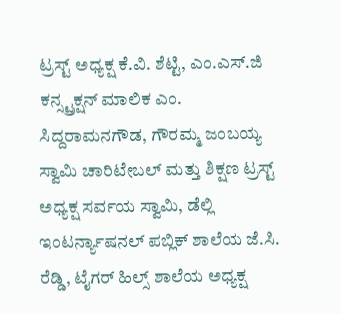ಟ್ರಸ್ಟ್ ಅಧ್ಯಕ್ಷ ಕೆ.ವಿ. ಶೆಟ್ಟಿ, ಎಂ.ಎಸ್.ಜಿ ಕನ್ಸ್ಟ್ರಕ್ಷನ್ ಮಾಲಿಕ ಎಂ. ಸಿದ್ದರಾಮನಗೌಡ, ಗೌರಮ್ಮ ಜಂಬಯ್ಯ ಸ್ವಾಮಿ ಚಾರಿಟೇಬಲ್ ಮತ್ತು ಶಿಕ್ಷಣ ಟ್ರಸ್ಟ್ ಅಧ್ಯಕ್ಷ ಸರ್ವಯ ಸ್ವಾಮಿ, ಡೆಲ್ಲಿ ಇಂಟರ್ನ್ಯಾಷನಲ್ ಪಬ್ಲಿಕ್ ಶಾಲೆಯ ಜೆ.ಸಿ. ರೆಡ್ಡಿ, ಟೈಗರ್ ಹಿಲ್ಸ್ ಶಾಲೆಯ ಅಧ್ಯಕ್ಷ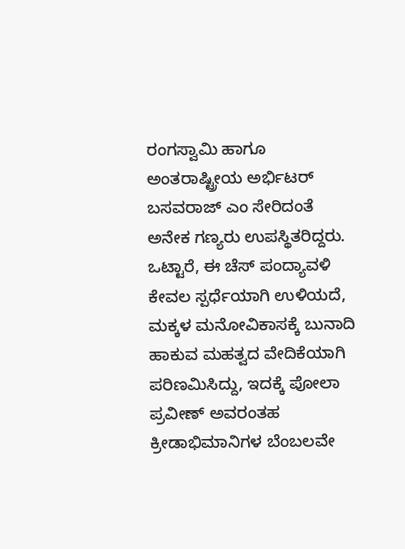ರಂಗಸ್ವಾಮಿ ಹಾಗೂ ಅಂತರಾಷ್ಟ್ರೀಯ ಅರ್ಭಿಟರ್ ಬಸವರಾಜ್ ಎಂ ಸೇರಿದಂತೆ ಅನೇಕ ಗಣ್ಯರು ಉಪಸ್ಥಿತರಿದ್ದರು.
ಒಟ್ಟಾರೆ, ಈ ಚೆಸ್ ಪಂದ್ಯಾವಳಿ ಕೇವಲ ಸ್ಪರ್ಧೆಯಾಗಿ ಉಳಿಯದೆ, ಮಕ್ಕಳ ಮನೋವಿಕಾಸಕ್ಕೆ ಬುನಾದಿ ಹಾಕುವ ಮಹತ್ವದ ವೇದಿಕೆಯಾಗಿ ಪರಿಣಮಿಸಿದ್ದು, ಇದಕ್ಕೆ ಪೋಲಾ ಪ್ರವೀಣ್ ಅವರಂತಹ ಕ್ರೀಡಾಭಿಮಾನಿಗಳ ಬೆಂಬಲವೇ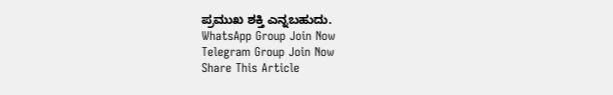ಪ್ರಮುಖ ಶಕ್ತಿ ಎನ್ನಬಹುದು.
WhatsApp Group Join Now
Telegram Group Join Now
Share This Article